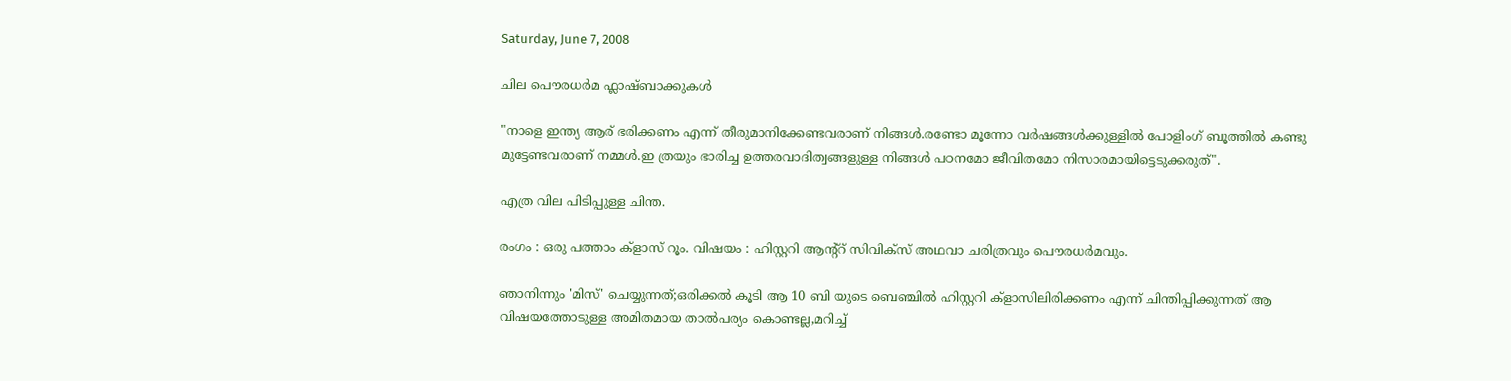Saturday, June 7, 2008

ചില പൌരധര്‍മ ഫ്ലാഷ്ബാക്കുകള്‍

"നാളെ ഇന്ത്യ ആര്‌ ഭരിക്കണം എന്ന്‌ തീരുമാനിക്കേണ്ടവരാണ്‌ നിങ്ങള്‍.രണ്ടോ മൂന്നോ വര്‍ഷങ്ങള്‍ക്കുള്ളില്‍ പോളിംഗ്‌ ബൂത്തില്‍ കണ്ടു മുട്ടേണ്ടവരാണ്‌ നമ്മള്‍.ഇ ത്രയും ഭാരിച്ച ഉത്തരവാദിത്വങ്ങളുള്ള നിങ്ങള്‍ പഠനമോ ജീവിതമോ നിസാരമായിട്ടെടുക്കരുത്‌".

എത്ര വില പിടിപ്പുള്ള ചിന്ത.

രംഗം : ഒരു പത്താം ക്ളാസ്‌ റൂം. വിഷയം : ഹിസ്റ്ററി ആന്‍റ്റ്‌ സിവിക്സ്‌ അഥവാ ചരിത്രവും പൌരധര്‍മവും.

ഞാനിന്നും 'മിസ്‌' ചെയ്യുന്നത്‌;ഒരിക്കല്‍ കൂടി ആ 10 ബി യുടെ ബെഞ്ചില്‍ ഹിസ്റ്ററി ക്ളാസിലിരിക്കണം എന്ന്‌ ചിന്തിപ്പിക്കുന്നത്‌ ആ വിഷയത്തോടുള്ള അമിതമായ താല്‍പര്യം കൊണ്ടല്ല,മറിച്ച്‌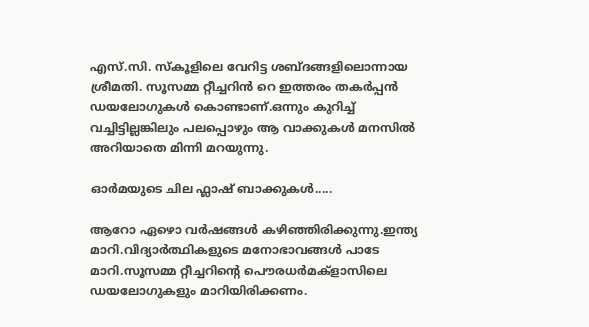എസ്‌.സി. സ്കൂളിലെ വേറിട്ട ശബ്ദങ്ങളിലൊന്നായ ശ്രീമതി. സൂസമ്മ റ്റീച്ചറിന്‍ റെ ഇത്തരം തകര്‍പ്പന്‍ ഡയലോഗുകള്‍ കൊണ്ടാണ്‌.ഒന്നും കുറിച്ച്‌ വച്ചിട്ടില്ലങ്കിലും പലപ്പൊഴും ആ വാക്കുകള്‍ മനസില്‍ അറിയാതെ മിന്നി മറയുന്നു.

ഓര്‍മയുടെ ചില ഫ്ലാഷ്‌ ബാക്കുകള്‍.....

ആറോ ഏഴൊ വര്‍ഷങ്ങള്‍ കഴിഞ്ഞിരിക്കുന്നു.ഇന്ത്യ മാറി.വിദ്യാര്‍ത്ഥികളുടെ മനോഭാവങ്ങള്‍ പാടേ മാറി.സൂസമ്മ റ്റീച്ചറിന്‍റെ പൌരധര്‍മക്ളാസിലെ ഡയലോഗുകളും മാറിയിരിക്കണം.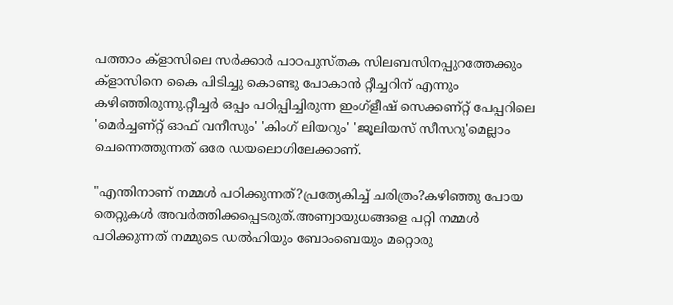പത്താം ക്ളാസിലെ സര്‍ക്കാര്‍ പാഠപുസ്തക സിലബസിനപ്പുറത്തേക്കും ക്ളാസിനെ കൈ പിടിച്ചു കൊണ്ടു പോകാന്‍ റ്റീച്ചറിന്‌ എന്നും കഴിഞ്ഞിരുന്നു.റ്റീച്ചര്‍ ഒപ്പം പഠിപ്പിച്ചിരുന്ന ഇംഗ്ളീഷ്‌ സെക്കണ്റ്റ്‌ പേപ്പറിലെ 'മെര്‍ച്ചണ്റ്റ്‌ ഓഫ്‌ വനീസും' 'കിംഗ്‌ ലിയറും' 'ജൂലിയസ്‌ സീസറു'മെല്ലാം ചെന്നെത്തുന്നത്‌ ഒരേ ഡയലൊഗിലേക്കാണ്‌.

"എന്തിനാണ്‌ നമ്മള്‍ പഠിക്കുന്നത്‌?പ്രത്യേകിച്ച്‌ ചരിത്രം?കഴിഞ്ഞു പോയ തെറ്റുകള്‍ അവര്‍ത്തിക്കപ്പെടരുത്‌.അണ്വായുധങ്ങളെ പറ്റി നമ്മള്‍ പഠിക്കുന്നത്‌ നമ്മുടെ ഡല്‍ഹിയും ബോംബെയും മറ്റൊരു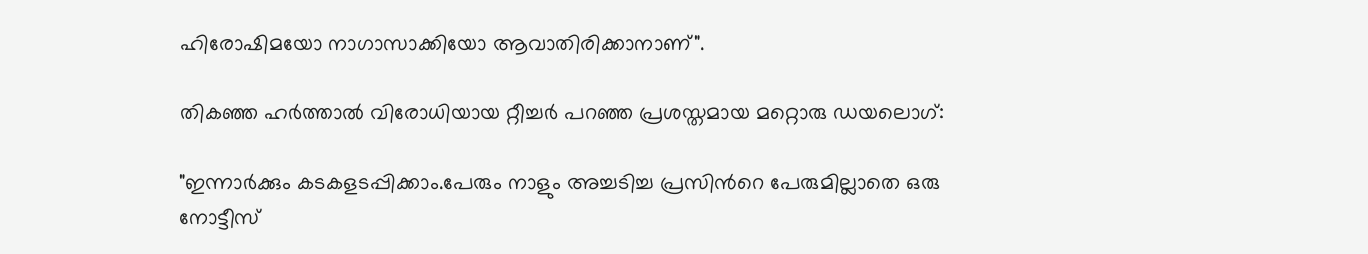ഹിരോഷിമയോ നാഗാസാക്കിയോ ആവാതിരിക്കാനാണ്‌".

തികഞ്ഞ ഹര്‍ത്താല്‍ വിരോധിയായ റ്റീച്ചര്‍ പറഞ്ഞ പ്രശസ്തമായ മറ്റൊരു ഡയലൊഗ്‌:

"ഇന്നാര്‍ക്കും കടകളടപ്പിക്കാം.പേരും നാളും അച്ചടിച്ച പ്രസിന്‍റെ പേരുമില്ലാതെ ഒരു നോട്ടീസ്‌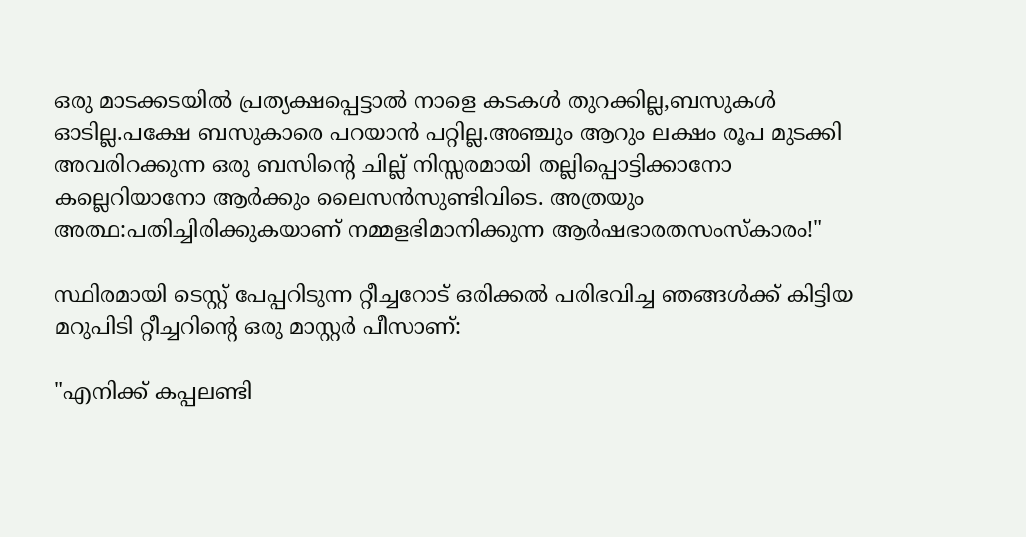ഒരു മാടക്കടയില്‍ പ്രത്യക്ഷപ്പെട്ടാല്‍ നാളെ കടകള്‍ തുറക്കില്ല,ബസുകള്‍ ഓടില്ല.പക്ഷേ ബസുകാരെ പറയാന്‍ പറ്റില്ല.അഞ്ചും ആറും ലക്ഷം രൂപ മുടക്കി അവരിറക്കുന്ന ഒരു ബസിന്‍റെ ചില്ല്‌ നിസ്സരമായി തല്ലിപ്പൊട്ടിക്കാനോ കല്ലെറിയാനോ ആര്‍ക്കും ലൈസന്‍സുണ്ടിവിടെ. അത്രയും അത്ഥ:പതിച്ചിരിക്കുകയാണ്‌ നമ്മളഭിമാനിക്കുന്ന ആര്‍ഷഭാരതസംസ്കാരം!"

സ്ഥിരമായി ടെസ്റ്റ്‌ പേപ്പറിടുന്ന റ്റീച്ചറോട്‌ ഒരിക്കല്‍ പരിഭവിച്ച ഞങ്ങള്‍ക്ക്‌ കിട്ടിയ മറുപിടി റ്റീച്ചറിന്‍റെ ഒരു മാസ്റ്റര്‍ പീസാണ്‌:

"എനിക്ക്‌ കപ്പലണ്ടി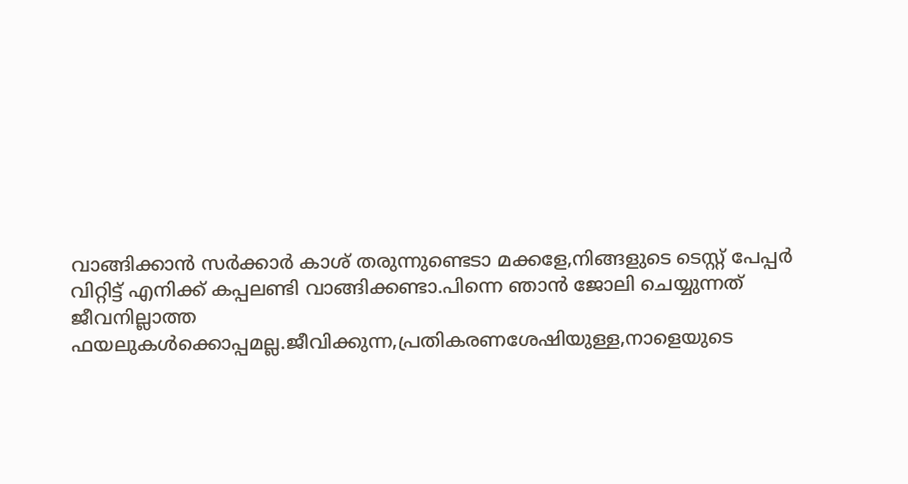വാങ്ങിക്കാന്‍ സര്‍ക്കാര്‍ കാശ്‌ തരുന്നുണ്ടെടാ മക്കളേ,നിങ്ങളുടെ ടെസ്റ്റ്‌ പേപ്പര്‍ വിറ്റിട്ട്‌ എനിക്ക്‌ കപ്പലണ്ടി വാങ്ങിക്കണ്ടാ.പിന്നെ ഞാന്‍ ജോലി ചെയ്യുന്നത്‌ ജീവനില്ലാത്ത ഫയലുകള്‍ക്കൊപ്പമല്ല.ജീവിക്കുന്ന,പ്രതികരണശേഷിയുള്ള,നാളെയുടെ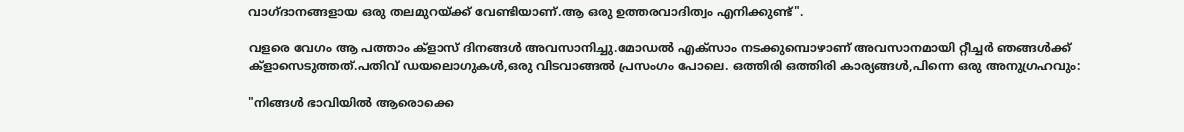വാഗ്ദാനങ്ങളായ ഒരു തലമുറയ്ക്ക്‌ വേണ്ടിയാണ്‌.ആ ഒരു ഉത്തരവാദിത്വം എനിക്കുണ്ട്‌".

വളരെ വേഗം ആ പത്താം ക്ളാസ്‌ ദിനങ്ങള്‍ അവസാനിച്ചു.മോഡല്‍ എക്സാം നടക്കുമ്പൊഴാണ്‌ അവസാനമായി റ്റീച്ചര്‍ ഞങ്ങള്‍ക്ക്‌ ക്ളാസെടുത്തത്‌.പതിവ്‌ ഡയലൊഗുകള്‍,ഒരു വിടവാങ്ങല്‍ പ്രസംഗം പോലെ. ഒത്തിരി ഒത്തിരി കാര്യങ്ങള്‍,പിന്നെ ഒരു അനുഗ്രഹവും:

"നിങ്ങള്‍ ഭാവിയില്‍ ആരൊക്കെ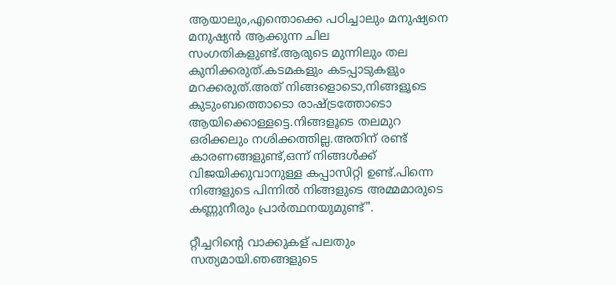ആയാലും,എന്തൊക്കെ പഠിച്ചാലും മനുഷ്യനെ മനുഷ്യന്‍ ആക്കുന്ന ചില സംഗതികളുണ്ട്‌.ആരുടെ മുന്നിലും തല കുനിക്കരുത്‌.കടമകളും കടപ്പാടുകളും മറക്കരുത്‌.അത്‌ നിങ്ങളൊടൊ,നിങ്ങളൂടെ കുടുംബത്തൊടൊ രാഷ്ട്രത്തോടൊ ആയിക്കൊള്ളട്ടെ.നിങ്ങളൂടെ തലമുറ ഒരിക്കലും നശിക്കത്തില്ല.അതിന്‌ രണ്ട്‌ കാരണങ്ങളുണ്ട്‌,ഒന്ന് നിങ്ങള്‍ക്ക്‌ വിജയിക്കുവാനുള്ള കപ്പാസിറ്റി ഉണ്ട്‌.പിന്നെ നിങ്ങളുടെ പിന്നില്‍ നിങ്ങളുടെ അമ്മമാരുടെ കണ്ണുനീരും പ്രാര്‍ത്ഥനയുമുണ്ട്‌".

റ്റീച്ചറിന്‍റെ വാക്കുകള് പലതും സത്യമായി.ഞങ്ങളുടെ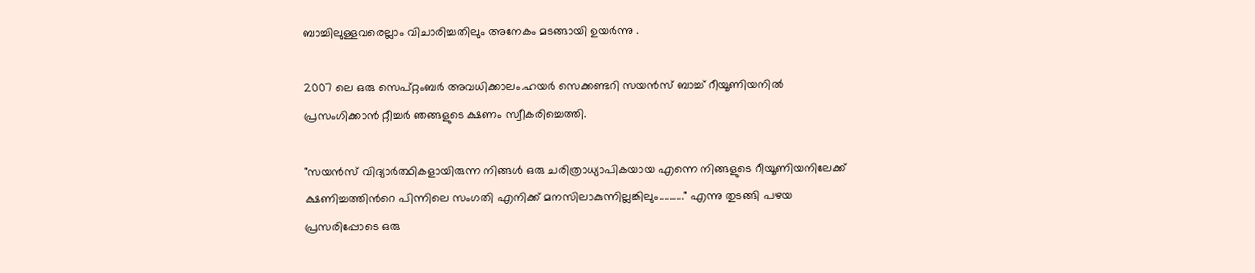ബാച്ചിലുള്ളവരെല്ലാം വിചാരിച്ചതിലും അനേകം മടങ്ങായി ഉയര്‍ന്നു .

2007 ലെ ഒരു സെപ്റ്റംബര്‍ അവധിക്കാലം.ഹയര്‍ സെക്കണ്ടറി സയന്‍സ്‌ ബാച്ച്‌ റീയൂണിയനില്‍ പ്രസംഗിക്കാന്‍ റ്റീച്ചര്‍ ഞങ്ങളുടെ ക്ഷണം സ്വീകരിച്ചെത്തി.

"സയന്‍സ്‌ വിദ്യാര്‍ത്ഥികളായിരുന്ന നിങ്ങള്‍ ഒരു ചരിത്രാധ്യാപികയായ എന്നെ നിങ്ങളുടെ റീയൂണിയനിലേക്ക്‌ ക്ഷണിച്ചത്തിന്‍റെ പിന്നിലെ സംഗതി എനിക്ക്‌ മനസിലാകുന്നില്ലങ്കിലും.........." എന്നു തുടങ്ങി പഴയ പ്രസരിപ്പോടെ ഒരു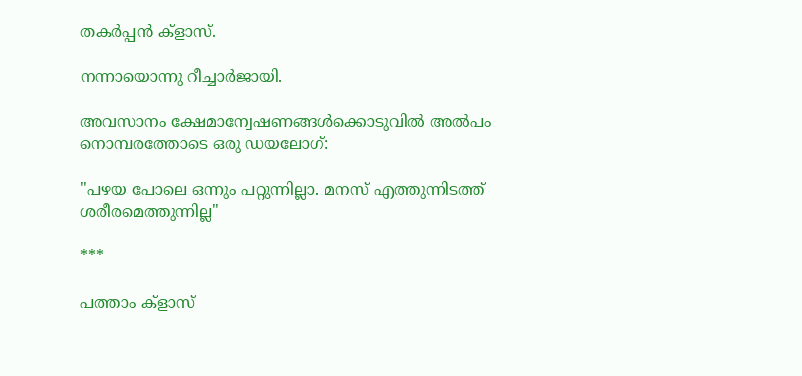തകര്‍പ്പന്‍ ക്ളാസ്‌.

നന്നായൊന്നു റീച്ചാര്‍ജായി.

അവസാനം ക്ഷേമാന്വേഷണങ്ങള്‍ക്കൊടുവില്‍ അല്‍പം നൊമ്പരത്തോടെ ഒരു ഡയലോഗ്‌:

"പഴയ പോലെ ഒന്നും പറ്റുന്നില്ലാ. മനസ്‌ എത്തുന്നിടത്ത്‌ ശരീരമെത്തുന്നില്ല"

***

പത്താം ക്ളാസ്‌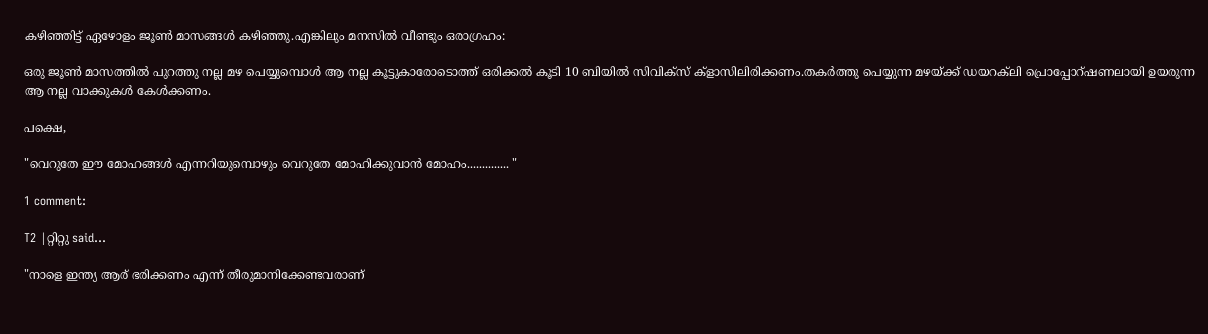കഴിഞ്ഞിട്ട്‌ ഏഴോളം ജൂണ്‍ മാസങ്ങള്‍ കഴിഞ്ഞു.എങ്കിലും മനസില്‍ വീണ്ടും ഒരാഗ്രഹം:

ഒരു ജൂണ്‍ മാസത്തില്‍ പുറത്തു നല്ല മഴ പെയ്യുമ്പൊള്‍ ആ നല്ല കൂട്ടുകാരോടൊത്ത്‌ ഒരിക്കല്‍ കൂടി 10 ബിയില്‍ സിവിക്സ്‌ ക്ളാസിലിരിക്കണം.തകര്‍ത്തു പെയ്യുന്ന മഴയ്ക്ക്‌ ഡയറക്‌ലി പ്രൊപ്പോറ്‍ഷണലായി ഉയരുന്ന ആ നല്ല വാക്കുകള്‍ കേള്‍ക്കണം.

പക്ഷെ,

"വെറുതേ ഈ മോഹങ്ങള്‍ എന്നറിയുമ്പൊഴും വെറുതേ മോഹിക്കുവാന്‍ മോഹം.............. "

1 comment:

T2 |റ്റിറ്റു said...

"നാളെ ഇന്ത്യ ആര്‌ ഭരിക്കണം എന്ന്‌ തീരുമാനിക്കേണ്ടവരാണ്‌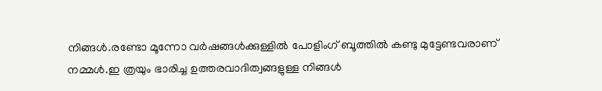നിങ്ങള്‍.രണ്ടോ മൂന്നോ വര്‍ഷങ്ങള്‍ക്കുള്ളില്‍ പോളിംഗ്‌ ബൂത്തില്‍ കണ്ടു മുട്ടേണ്ടവരാണ്‌ നമ്മള്‍.ഇ ത്രയും ഭാരിച്ച ഉത്തരവാദിത്വങ്ങളുള്ള നിങ്ങള്‍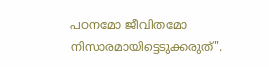പഠനമോ ജീവിതമോ നിസാരമായിട്ടെടുക്കരുത്‌".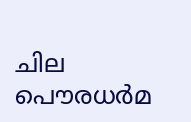ചില പൌരധര്‍മ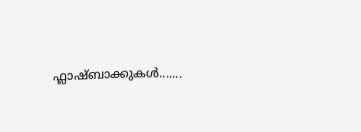ഫ്ലാഷ്ബാക്കുകള്‍.......